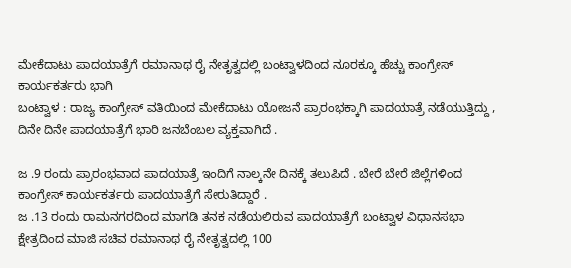ಮೇಕೆದಾಟು ಪಾದಯಾತ್ರೆಗೆ ರಮಾನಾಥ ರೈ ನೇತೃತ್ವದಲ್ಲಿ ಬಂಟ್ವಾಳದಿಂದ ನೂರಕ್ಕೂ ಹೆಚ್ಚು ಕಾಂಗ್ರೇಸ್ ಕಾರ್ಯಕರ್ತರು ಭಾಗಿ
ಬಂಟ್ವಾಳ : ರಾಜ್ಯ ಕಾಂಗ್ರೇಸ್ ವತಿಯಿಂದ ಮೇಕೆದಾಟು ಯೋಜನೆ ಪ್ರಾರಂಭಕ್ಕಾಗಿ ಪಾದಯಾತ್ರೆ ನಡೆಯುತ್ತಿದ್ದು , ದಿನೇ ದಿನೇ ಪಾದಯಾತ್ರೆಗೆ ಭಾರಿ ಜನಬೆಂಬಲ ವ್ಯಕ್ತವಾಗಿದೆ .

ಜ .9 ರಂದು ಪ್ರಾರಂಭವಾದ ಪಾದಯಾತ್ರೆ ಇಂದಿಗೆ ನಾಲ್ಕನೇ ದಿನಕ್ಕೆ ತಲುಪಿದೆ . ಬೇರೆ ಬೇರೆ ಜಿಲ್ಲೆಗಳಿಂದ ಕಾಂಗ್ರೇಸ್ ಕಾರ್ಯಕರ್ತರು ಪಾದಯಾತ್ರೆಗೆ ಸೇರುತಿದ್ದಾರೆ .
ಜ .13 ರಂದು ರಾಮನಗರದಿಂದ ಮಾಗಡಿ ತನಕ ನಡೆಯಲಿರುವ ಪಾದಯಾತ್ರೆಗೆ ಬಂಟ್ವಾಳ ವಿಧಾನಸಭಾ ಕ್ಷೇತ್ರದಿಂದ ಮಾಜಿ ಸಚಿವ ರಮಾನಾಥ ರೈ ನೇತೃತ್ವದಲ್ಲಿ 100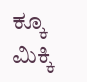ಕ್ಕೂ ಮಿಕ್ಕಿ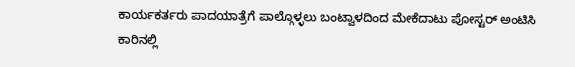ಕಾರ್ಯಕರ್ತರು ಪಾದಯಾತ್ರೆಗೆ ಪಾಲ್ಗೊಳ್ಳಲು ಬಂಟ್ವಾಳದಿಂದ ಮೇಕೆದಾಟು ಪೋಸ್ಟರ್ ಅಂಟಿಸಿ ಕಾರಿನಲ್ಲಿ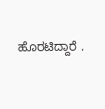ಹೊರಟಿದ್ದಾರೆ .